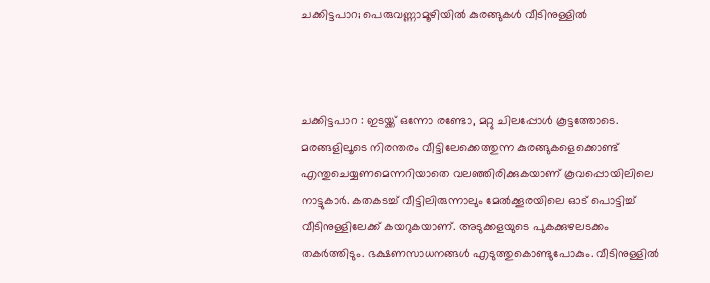ചക്കിട്ടപാറ; പെരുവണ്ണാമൂഴിയിൽ കുരങ്ങുകൾ വീടിനുള്ളിൽ



ചക്കിട്ടപാറ : ഇടയ്ക്ക് ഒന്നോ രണ്ടോ, മറ്റു ചിലപ്പോൾ കൂട്ടത്തോടെ. മരങ്ങളിലൂടെ നിരന്തരം വീട്ടിലേക്കെത്തുന്ന കുരങ്ങുകളെക്കൊണ്ട് എന്തുചെയ്യണമെന്നറിയാതെ വലഞ്ഞിരിക്കുകയാണ് കൂവപ്പൊയിലിലെ നാട്ടുകാർ. കതകടച്ച് വീട്ടിലിരുന്നാലും മേൽക്കൂരയിലെ ഓട് പൊട്ടിച്ച് വീടിനുള്ളിലേക്ക് കയറുകയാണ്. അടുക്കളയുടെ പുകക്കുഴലടക്കം തകർത്തിടും. ഭക്ഷണസാധനങ്ങൾ എടുത്തുകൊണ്ടുപോകും. വീടിനുള്ളിൽ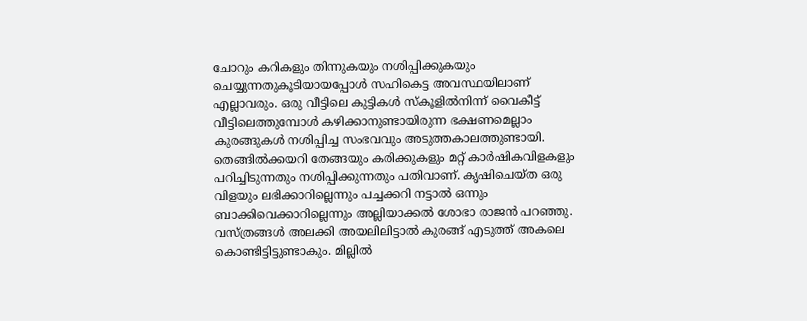ചോറും കറികളും തിന്നുകയും നശിപ്പിക്കുകയും ചെയ്യുന്നതുകൂടിയായപ്പോൾ സഹികെട്ട അവസ്ഥയിലാണ് എല്ലാവരും. ഒരു വീട്ടിലെ കുട്ടികൾ സ്‌കൂളിൽനിന്ന് വൈകീട്ട് വീട്ടിലെത്തുമ്പോൾ കഴിക്കാനുണ്ടായിരുന്ന ഭക്ഷണമെല്ലാം കുരങ്ങുകൾ നശിപ്പിച്ച സംഭവവും അടുത്തകാലത്തുണ്ടായി.
തെങ്ങിൽക്കയറി തേങ്ങയും കരിക്കുകളും മറ്റ് കാർഷികവിളകളും പറിച്ചിടുന്നതും നശിപ്പിക്കുന്നതും പതിവാണ്. കൃഷിചെയ്ത ഒരു വിളയും ലഭിക്കാറില്ലെന്നും പച്ചക്കറി നട്ടാൽ ഒന്നും ബാക്കിവെക്കാറില്ലെന്നും അല്ലിയാക്കൽ ശോഭാ രാജൻ പറഞ്ഞു. വസ്ത്രങ്ങൾ അലക്കി അയലിലിട്ടാൽ കുരങ്ങ് എടുത്ത് അകലെ കൊണ്ടിട്ടിട്ടുണ്ടാകും. മില്ലിൽ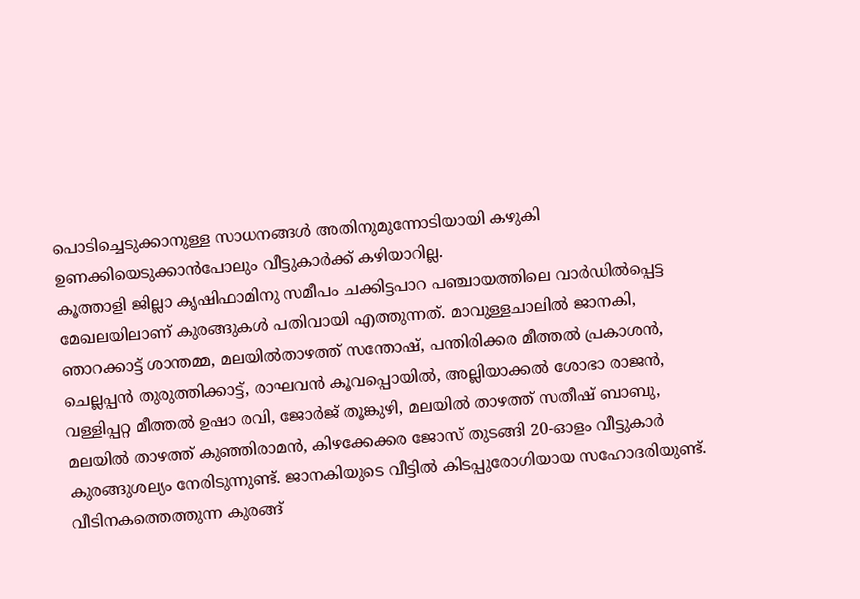പൊടിച്ചെടുക്കാനുള്ള സാധനങ്ങൾ അതിനുമുന്നോടിയായി കഴുകി ഉണക്കിയെടുക്കാൻപോലും വീട്ടുകാർക്ക് കഴിയാറില്ല.
കൂത്താളി ജില്ലാ കൃഷിഫാമിനു സമീപം ചക്കിട്ടപാറ പഞ്ചായത്തിലെ വാർഡിൽപ്പെട്ട മേഖലയിലാണ് കുരങ്ങുകൾ പതിവായി എത്തുന്നത്. മാവുള്ളചാലിൽ ജാനകി, ഞാറക്കാട്ട് ശാന്തമ്മ, മലയിൽതാഴത്ത് സന്തോഷ്, പന്തിരിക്കര മീത്തൽ പ്രകാശൻ, ചെല്ലപ്പൻ തുരുത്തിക്കാട്ട്, രാഘവൻ കൂവപ്പൊയിൽ, അല്ലിയാക്കൽ ശോഭാ രാജൻ, വള്ളിപ്പറ്റ മീത്തൽ ഉഷാ രവി, ജോർജ് തൂങ്കുഴി, മലയിൽ താഴത്ത് സതീഷ് ബാബു, മലയിൽ താഴത്ത് കുഞ്ഞിരാമൻ, കിഴക്കേക്കര ജോസ് തുടങ്ങി 20-ഓളം വീട്ടുകാർ കുരങ്ങുശല്യം നേരിടുന്നുണ്ട്. ജാനകിയുടെ വീട്ടിൽ കിടപ്പുരോഗിയായ സഹോദരിയുണ്ട്. വീടിനകത്തെത്തുന്ന കുരങ്ങ്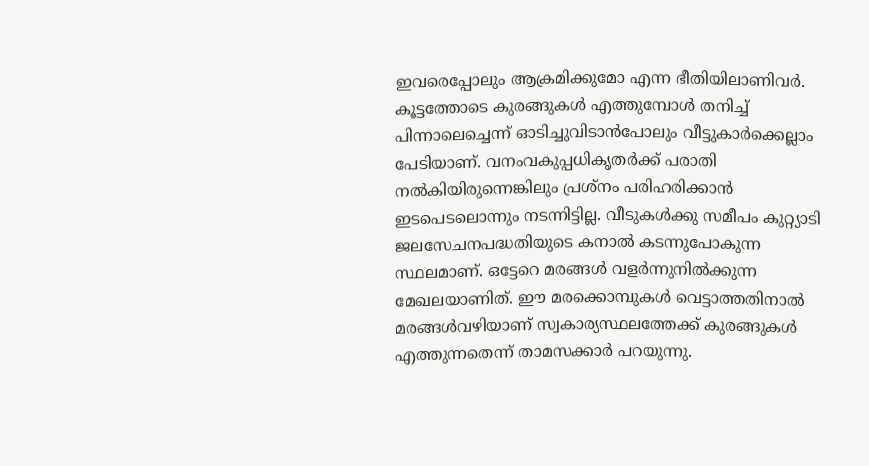ഇവരെപ്പോലും ആക്രമിക്കുമോ എന്ന ഭീതിയിലാണിവർ.
കൂട്ടത്തോടെ കുരങ്ങുകൾ എത്തുമ്പോൾ തനിച്ച് പിന്നാലെച്ചെന്ന് ഓടിച്ചുവിടാൻപോലും വീട്ടുകാർക്കെല്ലാം പേടിയാണ്. വനംവകുപ്പധികൃതർക്ക് പരാതി നൽകിയിരുന്നെങ്കിലും പ്രശ്‌നം പരിഹരിക്കാൻ ഇടപെടലൊന്നും നടന്നിട്ടില്ല. വീടുകൾക്കു സമീപം കുറ്റ്യാടി ജലസേചനപദ്ധതിയുടെ കനാൽ കടന്നുപോകുന്ന സ്ഥലമാണ്. ഒട്ടേറെ മരങ്ങൾ വളർന്നുനിൽക്കുന്ന മേഖലയാണിത്. ഈ മരക്കൊമ്പുകൾ വെട്ടാത്തതിനാൽ മരങ്ങൾവഴിയാണ് സ്വകാര്യസ്ഥലത്തേക്ക് കുരങ്ങുകൾ എത്തുന്നതെന്ന് താമസക്കാർ പറയുന്നു.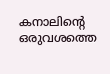കനാലിൻ്റെ ഒരുവശത്തെ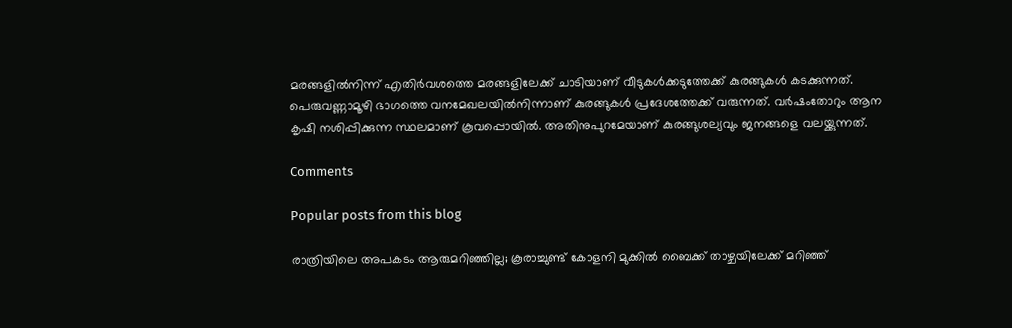മരങ്ങളിൽനിന്ന് എതിർവശത്തെ മരങ്ങളിലേക്ക് ചാടിയാണ് വീടുകൾക്കടുത്തേക്ക് കുരങ്ങുകൾ കടക്കുന്നത്. പെരുവണ്ണാമൂഴി ഭാഗത്തെ വനമേഖലയിൽനിന്നാണ് കുരങ്ങുകൾ പ്രദേശത്തേക്ക് വരുന്നത്. വർഷംതോറും ആന കൃഷി നശിപ്പിക്കുന്ന സ്ഥലമാണ് കൂവപ്പൊയിൽ. അതിനുപുറമേയാണ് കുരങ്ങുശല്യവും ജനങ്ങളെ വലയ്ക്കുന്നത്.

Comments

Popular posts from this blog

രാത്രിയിലെ അപകടം ആരുമറിഞ്ഞില്ല; കൂരാച്ചുണ്ട് കോളനി മുക്കിൽ ബൈക്ക് താഴ്ചയിലേക്ക് മറിഞ്ഞ്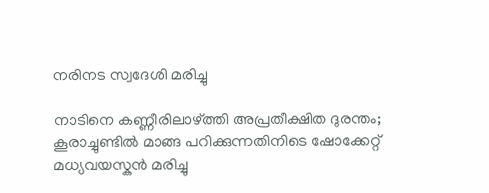നരിനട സ്വദേശി മരിച്ചു

നാടിനെ കണ്ണീരിലാഴ്ത്തി അപ്രതീക്ഷിത ദുരന്തം; കൂരാച്ചുണ്ടിൽ മാങ്ങ പറിക്കുന്നതിനിടെ ഷോക്കേറ്റ് മധ്യവയസ്കൻ മരിച്ചു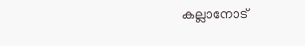കല്ലാനോട്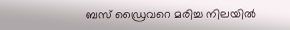ബസ് ഡ്രൈവറെ മരിച്ച നിലയിൽ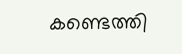കണ്ടെത്തി